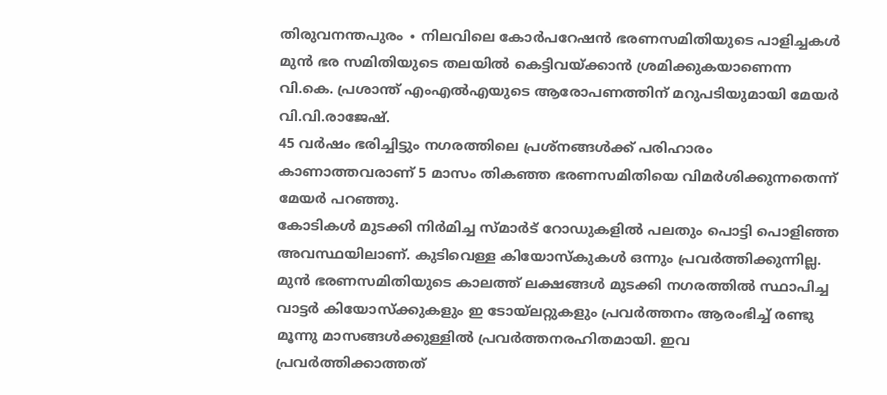തിരുവനന്തപുരം ∙ നിലവിലെ കോർപറേഷൻ ഭരണസമിതിയുടെ പാളിച്ചകൾ മുൻ ഭര സമിതിയുടെ തലയിൽ കെട്ടിവയ്ക്കാൻ ശ്രമിക്കുകയാണെന്ന വി.കെ. പ്രശാന്ത് എംഎൽഎയുടെ ആരോപണത്തിന് മറുപടിയുമായി മേയർ വി.വി.രാജേഷ്.
45 വർഷം ഭരിച്ചിട്ടും നഗരത്തിലെ പ്രശ്നങ്ങൾക്ക് പരിഹാരം കാണാത്തവരാണ് 5 മാസം തികഞ്ഞ ഭരണസമിതിയെ വിമർശിക്കുന്നതെന്ന് മേയർ പറഞ്ഞു.
കോടികൾ മുടക്കി നിർമിച്ച സ്മാർട് റോഡുകളിൽ പലതും പൊട്ടി പൊളിഞ്ഞ അവസ്ഥയിലാണ്. കുടിവെള്ള കിയോസ്കുകൾ ഒന്നും പ്രവർത്തിക്കുന്നില്ല.
മുൻ ഭരണസമിതിയുടെ കാലത്ത് ലക്ഷങ്ങൾ മുടക്കി നഗരത്തിൽ സ്ഥാപിച്ച വാട്ടർ കിയോസ്ക്കുകളും ഇ ടോയ്ലറ്റുകളും പ്രവർത്തനം ആരംഭിച്ച് രണ്ടു മൂന്നു മാസങ്ങൾക്കുള്ളിൽ പ്രവർത്തനരഹിതമായി. ഇവ പ്രവർത്തിക്കാത്തത്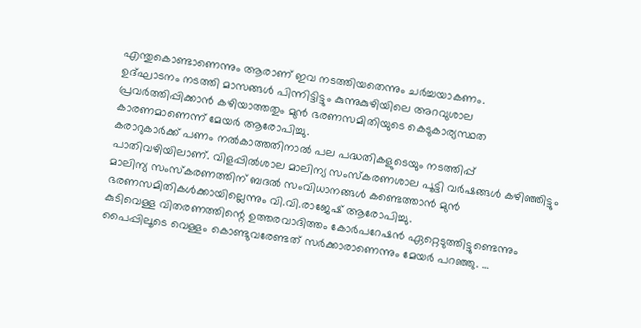എന്തുകൊണ്ടാണെന്നും ആരാണ് ഇവ നടത്തിയതെന്നും ചർച്ചയാകണം.
ഉദ്ഘാടനം നടത്തി മാസങ്ങൾ പിന്നിട്ടിട്ടും കുന്നുകുഴിയിലെ അറവുശാല പ്രവർത്തിപ്പിക്കാൻ കഴിയാത്തതും മുൻ ഭരണസമിതിയുടെ കെടുകാര്യസ്ഥത കാരണമാണെന്ന് മേയർ ആരോപിച്ചു.
കരാറുകാർക്ക് പണം നൽകാത്തതിനാൽ പല പദ്ധതികളുടെയും നടത്തിപ്പ് പാതിവഴിയിലാണ്. വിളപ്പിൽശാല മാലിന്യ സംസ്കരണശാല പൂട്ടി വർഷങ്ങൾ കഴിഞ്ഞിട്ടും മാലിന്യ സംസ്കരണത്തിന് ബദൽ സംവിധാനങ്ങൾ കണ്ടെത്താൻ മുൻ ഭരണസമിതികൾക്കായില്ലെന്നും വി.വി.രാജേഷ് ആരോപിച്ചു.
കുടിവെള്ള വിതരണത്തിന്റെ ഉത്തരവാദിത്തം കോർപറേഷൻ ഏറ്റെടുത്തിട്ടുണ്ടെന്നും പൈപ്പിലൂടെ വെള്ളം കൊണ്ടുവരേണ്ടത് സർക്കാരാണെന്നും മേയർ പറഞ്ഞു. …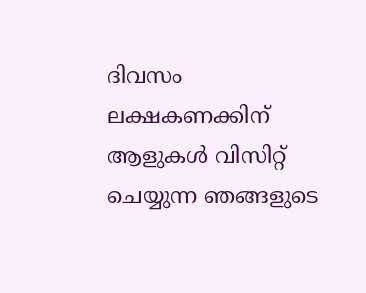ദിവസം ലക്ഷകണക്കിന് ആളുകൾ വിസിറ്റ് ചെയ്യുന്ന ഞങ്ങളുടെ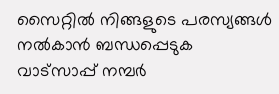സൈറ്റിൽ നിങ്ങളുടെ പരസ്യങ്ങൾ നൽകാൻ ബന്ധപ്പെടുക വാട്സാപ്പ് നമ്പർ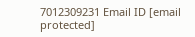7012309231 Email ID [email protected]